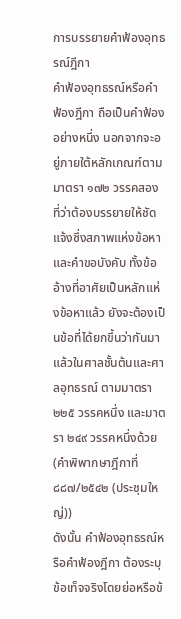การบรรยายคำฟ้องอุทธรณ์ฎีกา
คำฟ้องอุทธรณ์หรือคำฟ้องฎีกา ถือเป็นคำฟ้องอย่างหนึ่ง นอกจากจะอยู่ภายใต้หลักเกณฑ์ตามมาตรา ๑๗๒ วรรคสอง ที่ว่าต้องบรรยายให้ชัดแจ้งซึ่งสภาพแห่งข้อหา และคำขอบังคับ ทั้งข้ออ้างที่อาศัยเป็นหลักแห่งข้อหาแล้ว ยังจะต้องเป็นข้อที่ได้ยกขึ้นว่ากันมาแล้วในศาลชั้นต้นและศาลอุทธรณ์ ตามมาตรา ๒๒๕ วรรคหนึ่ง และมาตรา ๒๔๙ วรรคหนึ่งด้วย (คำพิพากษาฎีกาที่ ๘๘๗/๒๕๔๒ (ประชุมใหญ่))
ดังนั้น คำฟ้องอุทธรณ์หรือคำฟ้องฎีกา ต้องระบุข้อเท็จจริงโดยย่อหรือข้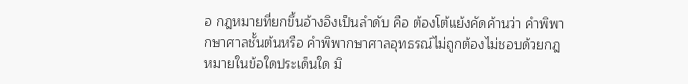อ กฎหมายที่ยกขึ้นอ้างอิงเป็นลำดับ คือ ต้องโต้แย้งคัดค้านว่า คำพิพากษาศาลชั้นต้นหรือ คำพิพากษาศาลอุทธรณ์ไม่ถูกต้องไม่ชอบด้วยกฎหมายในข้อใดประเด็นใด มิ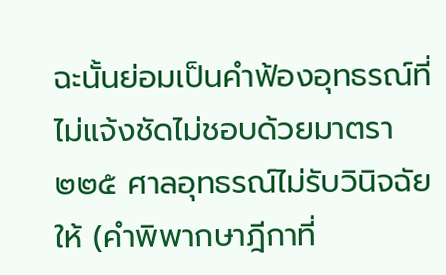ฉะนั้นย่อมเป็นคำฟ้องอุทธรณ์ที่ไม่แจ้งชัดไม่ชอบด้วยมาตรา ๒๒๕ ศาลอุทธรณ์ไม่รับวินิจฉัยให้ (คำพิพากษาฎีกาที่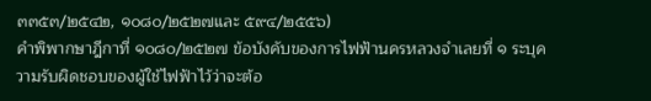๓๓๕๓/๒๕๔๒, ๑๐๘๐/๒๕๒๗และ ๕๙๔/๒๕๕๖)
คำพิพากษาฎีกาที่ ๑๐๘๐/๒๕๒๗ ข้อบังคับของการไฟฟ้านครหลวงจำเลยที่ ๑ ระบุความรับผิดชอบของผู้ใช้ไฟฟ้าไว้ว่าจะต้อ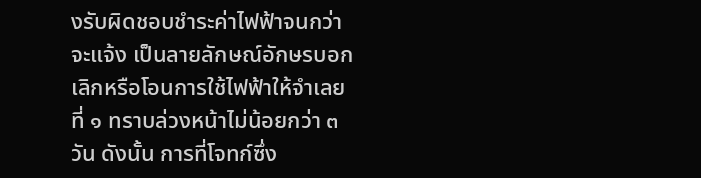งรับผิดชอบชำระค่าไฟฟ้าจนกว่าจะแจ้ง เป็นลายลักษณ์อักษรบอกเลิกหรือโอนการใช้ไฟฟ้าให้จำเลยที่ ๑ ทราบล่วงหน้าไม่น้อยกว่า ๓ วัน ดังนั้น การที่โจทก์ซึ่ง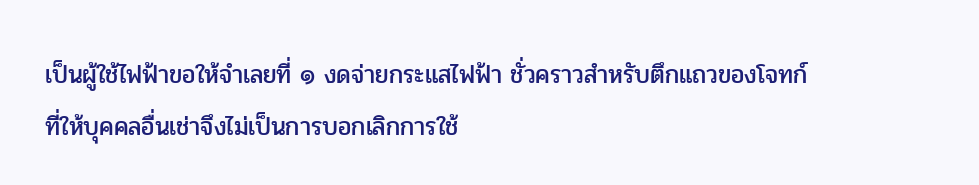เป็นผู้ใช้ไฟฟ้าขอให้จำเลยที่ ๑ งดจ่ายกระแสไฟฟ้า ชั่วคราวสำหรับตึกแถวของโจทก์ที่ให้บุคคลอื่นเช่าจึงไม่เป็นการบอกเลิกการใช้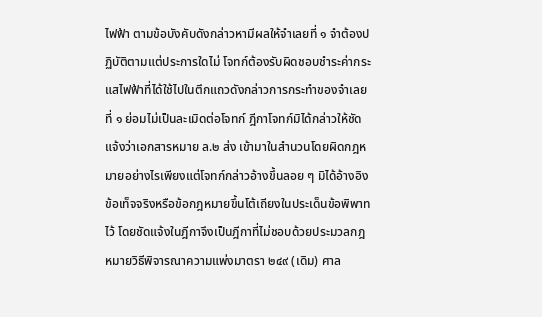ไฟฟ้า ตามข้อบังคับดังกล่าวหามีผลให้จำเลยที่ ๑ จำต้องปฏิบัติตามแต่ประการใดไม่ โจทก์ต้องรับผิดชอบชำระค่ากระแสไฟฟ้าที่ได้ใช้ไปในตึกแถวดังกล่าวการกระทำของจำเลยที่ ๑ ย่อมไม่เป็นละเมิดต่อโจทก์ ฎีกาโจทก์มิได้กล่าวให้ชัดแจ้งว่าเอกสารหมาย ล.๒ ส่ง เข้ามาในสำนวนโดยผิดกฎหมายอย่างไรเพียงแต่โจทก์กล่าวอ้างขึ้นลอย ๆ มิได้อ้างอิง ข้อเท็จจริงหรือข้อกฎหมายขึ้นโต้เถียงในประเด็นข้อพิพาทไว้ โดยชัดแจ้งในฎีกาจึงเป็นฎีกาที่ไม่ชอบด้วยประมวลกฎหมายวิธีพิจารณาความแพ่งมาตรา ๒๔๙ (เดิม) ศาล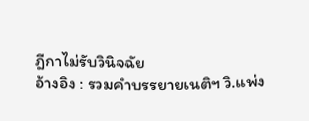ฎีกาไม่รับวินิจฉัย
อ้างอิง : รวมคำบรรยายเนติฯ วิ.แพ่ง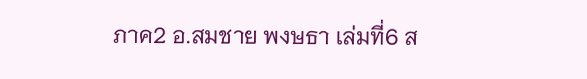ภาค2 อ.สมชาย พงษธา เล่มที่6 ส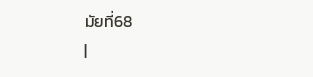มัยที่68
|